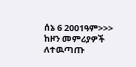ሰኔ 6 2001ዓም>>>
ከዞን መምሪያዎች ለተዉጣጡ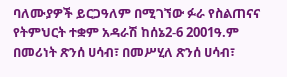ባለሙያዎች ይርጋዓለም በሚገኘው ፉራ የስልጠናና የትምህርት ተቋም አዳራሽ ከሰኔ2-6 2001ዓ.ም በመሪነት ጽንሰ ሀሳብ፣ በመሥሂለ ጽንሰ ሀሳብ፣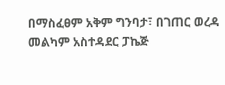በማስፈፀም አቅም ግንባታ፣ በገጠር ወረዳ መልካም አስተዳደር ፓኬጅ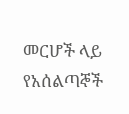መርሆች ላይ የአሰልጣኞች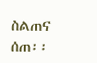ስልጠና ሰጠ፡፡